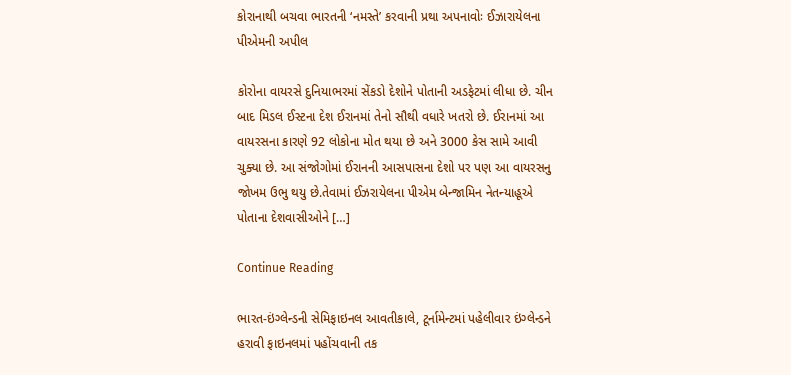કોરાનાથી બચવા ભારતની ‘નમસ્તે’ કરવાની પ્રથા અપનાવોઃ ઈઝારાયેલના પીએમની અપીલ

કોરોના વાયરસે દુનિયાભરમાં સેંકડો દેશોને પોતાની અડફેટમાં લીધા છે. ચીન બાદ મિડલ ઈસ્ટના દેશ ઈરાનમાં તેનો સૌથી વધારે ખતરો છે. ઈરાનમાં આ વાયરસના કારણે 92 લોકોના મોત થયા છે અને 3000 કેસ સામે આવી ચુક્યા છે. આ સંજોગોમાં ઈરાનની આસપાસના દેશો પર પણ આ વાયરસનુ જોખમ ઉભુ થયુ છે.તેવામાં ઈઝરાયેલના પીએમ બેન્જામિન નેતન્યાહૂએ પોતાના દેશવાસીઓને […]

Continue Reading

ભારત-ઇંગ્લેન્ડની સેમિફાઇનલ આવતીકાલે, ટૂર્નામેન્ટમાં પહેલીવાર ઇંગ્લેન્ડને હરાવી ફાઇનલમાં પહોંચવાની તક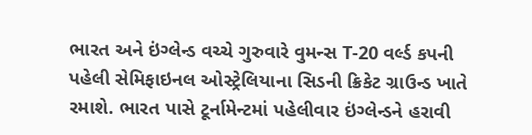ભારત અને ઇંગ્લેન્ડ વચ્ચે ગુરુવારે વુમન્સ T-20 વર્લ્ડ કપની પહેલી સેમિફાઇનલ ઓસ્ટ્રેલિયાના સિડની ક્રિકેટ ગ્રાઉન્ડ ખાતે રમાશે. ભારત પાસે ટૂર્નામેન્ટમાં પહેલીવાર ઇંગ્લેન્ડને હરાવી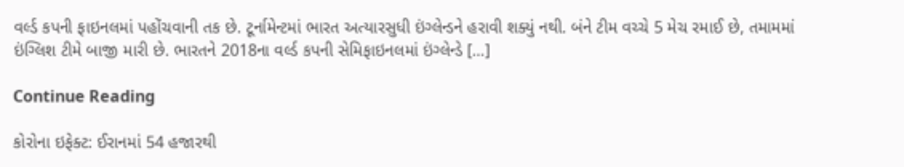વર્લ્ડ કપની ફાઇનલમાં પહોંચવાની તક છે. ટૂર્નામેન્ટમાં ભારત અત્યારસુધી ઇંગ્લેન્ડને હરાવી શક્યું નથી. બંને ટીમ વચ્ચે 5 મેચ રમાઈ છે, તમામમાં ઇંગ્લિશ ટીમે બાજી મારી છે. ભારતને 2018ના વર્લ્ડ કપની સેમિફાઇનલમાં ઇંગ્લેન્ડે […]

Continue Reading

કોરોના ઇફેક્ટ: ઈરાનમાં 54 હજારથી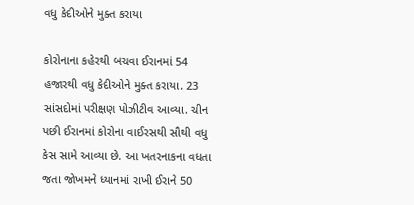વધુ કેદીઓને મુક્ત કરાયા

કોરોનાના કહેરથી બચવા ઈરાનમાં 54 હજારથી વધુ કેદીઓને મુક્ત કરાયા. 23 સાંસદોમાં પરીક્ષણ પોઝીટીવ આવ્યા. ચીન પછી ઈરાનમાં કોરોના વાઈરસથી સૌથી વધુ કેસ સામે આવ્યા છે. આ ખતરનાકના વધતા જતા જોખમને ધ્યાનમાં રાખી ઈરાને 50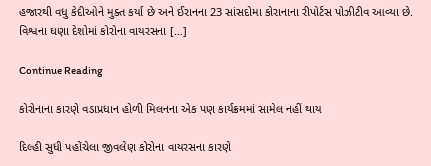હજારથી વધુ કેદીઓને મુક્ત કર્યા છે અને ઈરાનના 23 સાંસદોમા કોરાનાના રીપોર્ટસ પોઝીટીવ આવ્યા છે.  વિશ્વના ઘણા દેશોમાં કોરોના વાયરસના […]

Continue Reading

કોરોનાના કારણે વડાપ્રધાન હોળી મિલનના એક પણ કાર્યક્રમમાં સામેલ નહીં થાય

દિલ્હી સુધી પહોંચેલા જીવલેણ કોરોના વાયરસના કારણે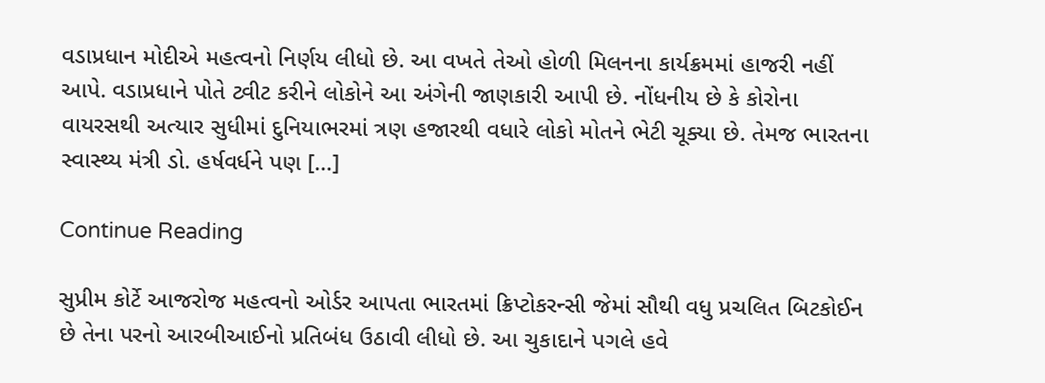વડાપ્રધાન મોદીએ મહત્વનો નિર્ણય લીધો છે. આ વખતે તેઓ હોળી મિલનના કાર્યક્રમમાં હાજરી નહીં આપે. વડાપ્રધાને પોતે ટ્વીટ કરીને લોકોને આ અંગેની જાણકારી આપી છે. નોંધનીય છે કે કોરોના વાયરસથી અત્યાર સુધીમાં દુનિયાભરમાં ત્રણ હજારથી વધારે લોકો મોતને ભેટી ચૂક્યા છે. તેમજ ભારતના સ્વાસ્થ્ય મંત્રી ડો. હર્ષવર્ધને પણ […]

Continue Reading

સુપ્રીમ કોર્ટે આજરોજ મહત્વનો ઓર્ડર આપતા ભારતમાં ક્રિપ્ટોકરન્સી જેમાં સૌથી વધુ પ્રચલિત બિટકોઈન છે તેના પરનો આરબીઆઈનો પ્રતિબંધ ઉઠાવી લીધો છે. આ ચુકાદાને પગલે હવે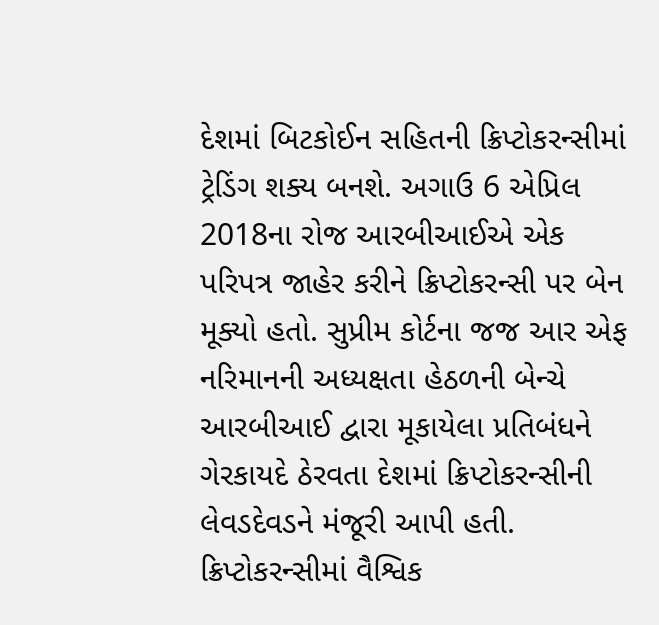દેશમાં બિટકોઈન સહિતની ક્રિપ્ટોકરન્સીમાં ટ્રેડિંગ શક્ય બનશે. અગાઉ 6 એપ્રિલ 2018ના રોજ આરબીઆઈએ એક પરિપત્ર જાહેર કરીને ક્રિપ્ટોકરન્સી પર બેન મૂક્યો હતો. સુપ્રીમ કોર્ટના જજ આર એફ નરિમાનની અધ્યક્ષતા હેઠળની બેન્ચે આરબીઆઈ દ્વારા મૂકાયેલા પ્રતિબંધને ગેરકાયદે ઠેરવતા દેશમાં ક્રિપ્ટોકરન્સીની લેવડદેવડને મંજૂરી આપી હતી. ક્રિપ્ટોકરન્સીમાં વૈશ્વિક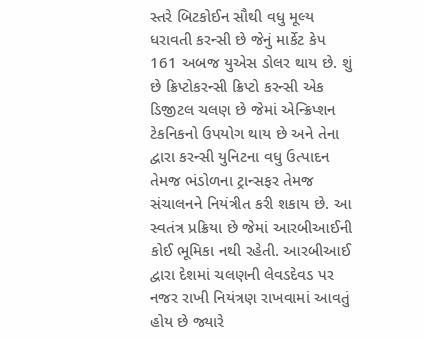સ્તરે બિટકોઈન સૌથી વધુ મૂલ્ય ધરાવતી કરન્સી છે જેનું માર્કેટ કેપ 161 અબજ યુએસ ડોલર થાય છે. શું છે ક્રિપ્ટોકરન્સી ક્રિપ્ટો કરન્સી એક ડિજીટલ ચલણ છે જેમાં એન્ક્રિપ્શન ટેકનિકનો ઉપયોગ થાય છે અને તેના દ્વારા કરન્સી યુનિટના વધુ ઉત્પાદન તેમજ ભંડોળના ટ્રાન્સફર તેમજ સંચાલનને નિયંત્રીત કરી શકાય છે. આ સ્વતંત્ર પ્રક્રિયા છે જેમાં આરબીઆઈની કોઈ ભૂમિકા નથી રહેતી. આરબીઆઈ દ્વારા દેશમાં ચલણની લેવડદેવડ પર નજર રાખી નિયંત્રણ રાખવામાં આવતું હોય છે જ્યારે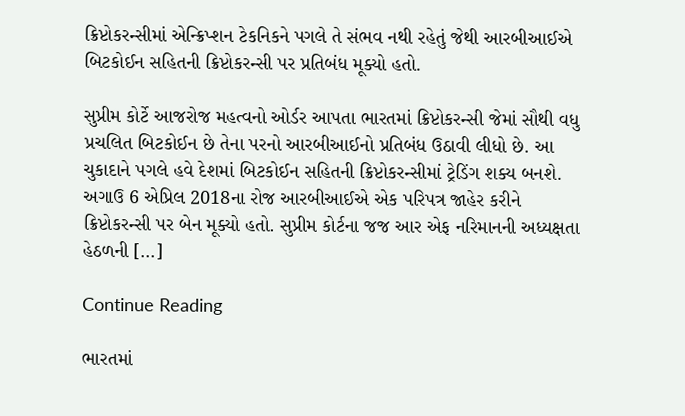ક્રિપ્ટોકરન્સીમાં એન્ક્રિપ્શન ટેકનિકને પગલે તે સંભવ નથી રહેતું જેથી આરબીઆઈએ બિટકોઈન સહિતની ક્રિપ્ટોકરન્સી પર પ્રતિબંધ મૂક્યો હતો.

સુપ્રીમ કોર્ટે આજરોજ મહત્વનો ઓર્ડર આપતા ભારતમાં ક્રિપ્ટોકરન્સી જેમાં સૌથી વધુ પ્રચલિત બિટકોઈન છે તેના પરનો આરબીઆઈનો પ્રતિબંધ ઉઠાવી લીધો છે. આ ચુકાદાને પગલે હવે દેશમાં બિટકોઈન સહિતની ક્રિપ્ટોકરન્સીમાં ટ્રેડિંગ શક્ય બનશે. અગાઉ 6 એપ્રિલ 2018ના રોજ આરબીઆઈએ એક પરિપત્ર જાહેર કરીને ક્રિપ્ટોકરન્સી પર બેન મૂક્યો હતો. સુપ્રીમ કોર્ટના જજ આર એફ નરિમાનની અધ્યક્ષતા હેઠળની […]

Continue Reading

ભારતમાં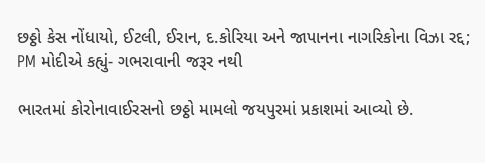છઠ્ઠો કેસ નોંધાયો, ઈટલી, ઈરાન, દ.કોરિયા અને જાપાનના નાગરિકોના વિઝા રદ્દ; PM મોદીએ કહ્યું- ગભરાવાની જરૂર નથી

ભારતમાં કોરોનાવાઈરસનો છઠ્ઠો મામલો જયપુરમાં પ્રકાશમાં આવ્યો છે.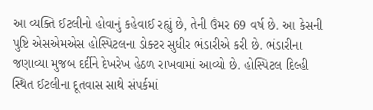આ વ્યક્તિ ઈટલીનો હોવાનું કહેવાઈ રહ્યું છે, તેની ઉંમર 69 વર્ષ છે. આ કેસની પુષ્ટિ એસએમએસ હોસ્પિટલના ડોક્ટર સુધીર ભંડારીએ કરી છે. ભંડારીના જણાવ્યા મુજબ દર્દીને દેખરેખ હેઠળ રાખવામાં આવ્યો છે. હોસ્પિટલ દિલ્હી સ્થિત ઈટલીના દૂતવાસ સાથે સંપર્કમાં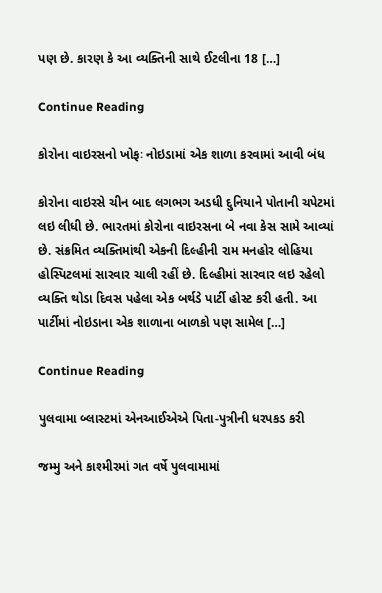પણ છે. કારણ કે આ વ્યક્તિની સાથે ઈટલીના 18 […]

Continue Reading

કોરોના વાઇરસનો ખોફઃ નોઇડામાં એક શાળા કરવામાં આવી બંધ

કોરોના વાઇરસે ચીન બાદ લગભગ અડધી દુનિયાને પોતાની ચપેટમાં લઇ લીધી છે. ભારતમાં કોરોના વાઇરસના બે નવા કેસ સામે આવ્યાં છે. સંક્રમિત વ્યક્તિમાંથી એકની દિલ્હીની રામ મનહોર લોહિયા હોસ્પિટલમાં સારવાર ચાલી રહીં છે. દિલ્હીમાં સારવાર લઇ રહેલો વ્યક્તિ થોડા દિવસ પહેલા એક બર્થડે પાર્ટી હોસ્ટ કરી હતી. આ પાર્ટીમાં નોઇડાના એક શાળાના બાળકો પણ સામેલ […]

Continue Reading

પુલવામા બ્લાસ્ટમાં એનઆઈએએ પિતા-પુત્રીની ધરપકડ કરી

જમ્મુ અને કાશ્મીરમાં ગત વર્ષે પુલવામામાં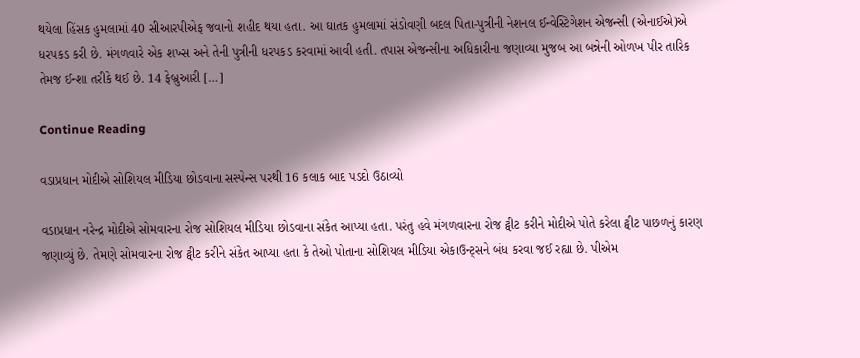થયેલા હિંસક હુમલામાં 40 સીઆરપીએફ જવાનો શહીદ થયા હતા. આ ઘાતક હુમલામાં સંડોવણી બદલ પિતા-પુત્રીની નેશનલ ઈન્વેસ્ટિગેશન એજન્સી (એનાઈએ)એ ધરપકડ કરી છે. મંગળવારે એક શખ્સ અને તેની પુત્રીની ધરપકડ કરવામાં આવી હતી. તપાસ એજન્સીના અધિકારીના જણાવ્યા મુજબ આ બન્નેની ઓળખ પીર તારિક તેમજ ઈન્શા તરીકે થઈ છે. 14 ફેબ્રુઆરી […]

Continue Reading

વડાપ્રધાન મોદીએ સોશિયલ મીડિયા છોડવાના સસ્પેન્સ પરથી 16 કલાક બાદ પડદો ઉઠાવ્યો

વડાપ્રધાન નરેન્દ્ર મોદીએ સોમવારના રોજ સોશિયલ મીડિયા છોડવાના સંકેત આપ્યા હતા. પરંતુ હવે મંગળવારના રોજ ટ્વીટ કરીને મોદીએ પોતે કરેલા ટ્વીટ પાછળનું કારણ જણાવ્યું છે. તેમણે સોમવારના રોજ ટ્વીટ કરીને સંકેત આપ્યા હતા કે તેઓ પોતાના સોશિયલ મીડિયા એકાઉન્ટ્સને બંધ કરવા જઈ રહ્યા છે. પીએમ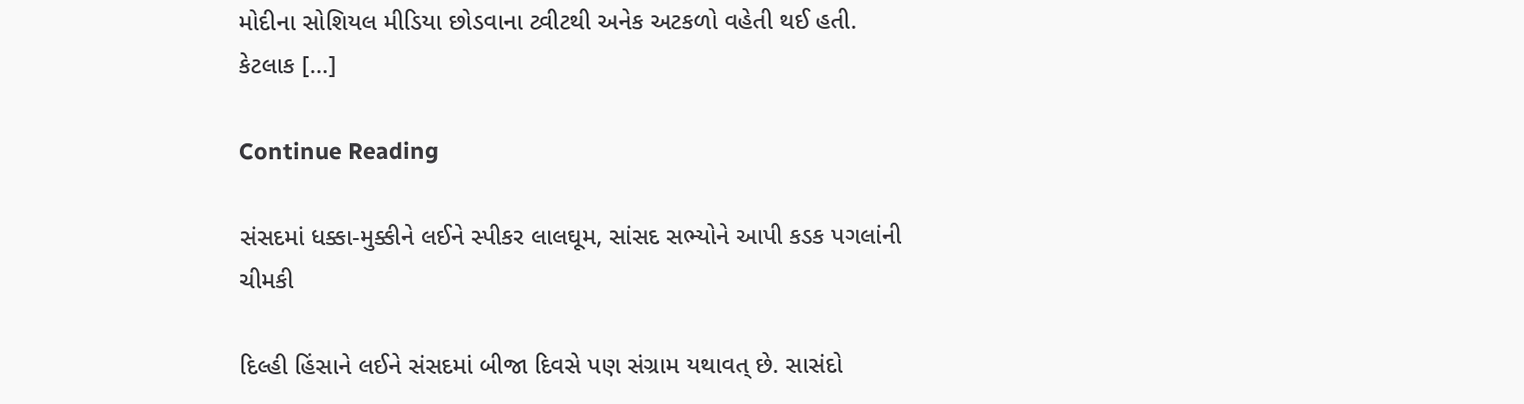મોદીના સોશિયલ મીડિયા છોડવાના ટ્વીટથી અનેક અટકળો વહેતી થઈ હતી. કેટલાક […]

Continue Reading

સંસદમાં ધક્કા-મુક્કીને લઈને સ્પીકર લાલઘૂમ, સાંસદ સભ્યોને આપી કડક પગલાંની ચીમકી

દિલ્હી હિંસાને લઈને સંસદમાં બીજા દિવસે પણ સંગ્રામ યથાવત્ છે. સાસંદો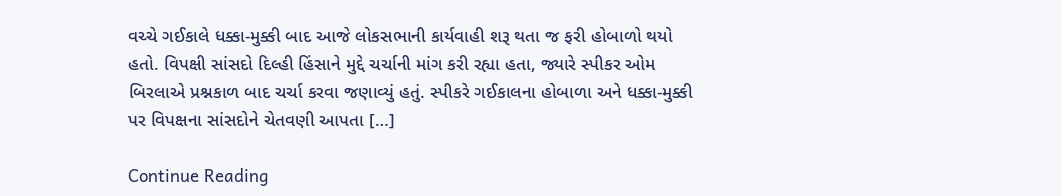વચ્ચે ગઈકાલે ધક્કા-મુક્કી બાદ આજે લોકસભાની કાર્યવાહી શરૂ થતા જ ફરી હોબાળો થયો હતો. વિપક્ષી સાંસદો દિલ્હી હિંસાને મુદ્દે ચર્ચાની માંગ કરી રહ્યા હતા, જ્યારે સ્પીકર ઓમ બિરલાએ પ્રશ્નકાળ બાદ ચર્ચા કરવા જણાવ્યું હતું. સ્પીકરે ગઈકાલના હોબાળા અને ધક્કા-મુક્કી પર વિપક્ષના સાંસદોને ચેતવણી આપતા […]

Continue Reading